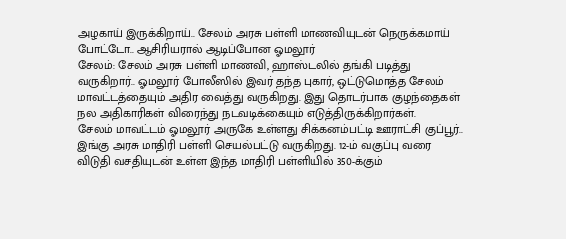அழகாய் இருக்கிறாய்.. சேலம் அரசு பள்ளி மாணவியுடன் நெருக்கமாய் போட்டோ.. ஆசிரியரால் ஆடிப்போன ஓமலூர்
சேலம்: சேலம் அரசு பள்ளி மாணவி, ஹாஸ்டலில் தங்கி படித்து வருகிறார்.. ஓமலூர் போலீஸில் இவர் தந்த புகார், ஒட்டுமொத்த சேலம் மாவட்டத்தையும் அதிர வைத்து வருகிறது. இது தொடர்பாக குழந்தைகள் நல அதிகாரிகள் விரைந்து நடவடிக்கையும் எடுத்திருக்கிறார்கள்.
சேலம் மாவட்டம் ஓமலூர் அருகே உள்ளது சிக்கனம்பட்டி ஊராட்சி குப்பூர்.. இங்கு அரசு மாதிரி பள்ளி செயல்பட்டு வருகிறது. 12-ம் வகுப்பு வரை விடுதி வசதியுடன் உள்ள இந்த மாதிரி பள்ளியில் 350-க்கும்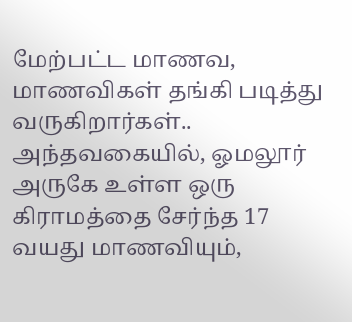மேற்பட்ட மாணவ, மாணவிகள் தங்கி படித்து வருகிறார்கள்.. அந்தவகையில், ஓமலூர் அருகே உள்ள ஒரு கிராமத்தை சேர்ந்த 17 வயது மாணவியும்,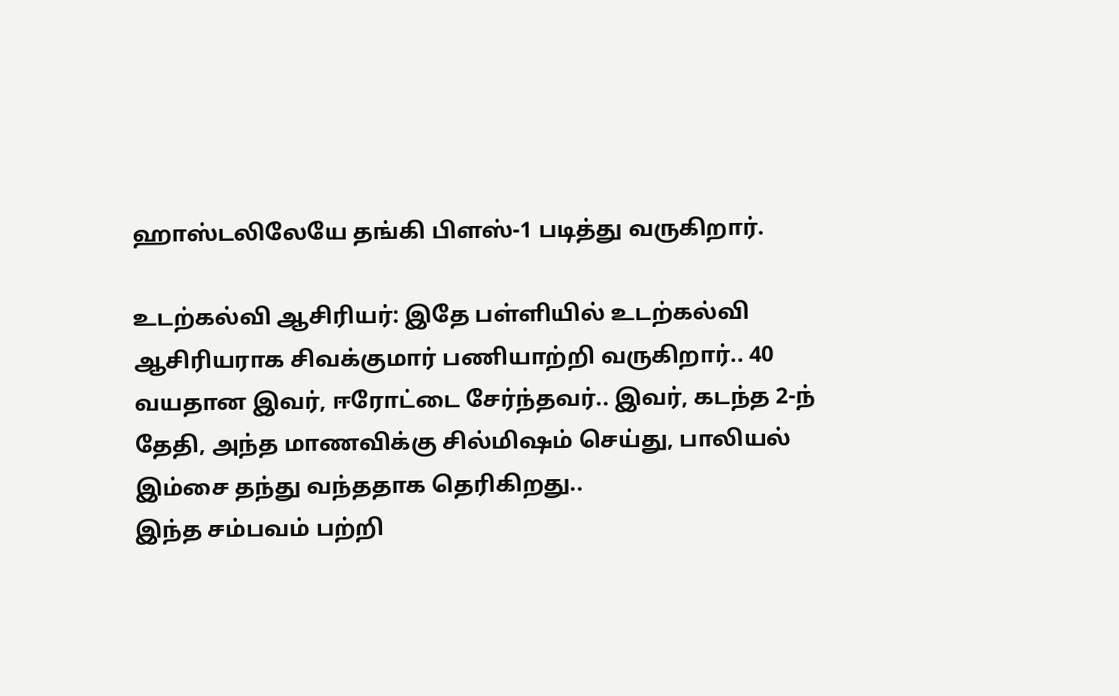ஹாஸ்டலிலேயே தங்கி பிளஸ்-1 படித்து வருகிறார்.

உடற்கல்வி ஆசிரியர்: இதே பள்ளியில் உடற்கல்வி ஆசிரியராக சிவக்குமார் பணியாற்றி வருகிறார்.. 40 வயதான இவர், ஈரோட்டை சேர்ந்தவர்.. இவர், கடந்த 2-ந் தேதி, அந்த மாணவிக்கு சில்மிஷம் செய்து, பாலியல் இம்சை தந்து வந்ததாக தெரிகிறது..
இந்த சம்பவம் பற்றி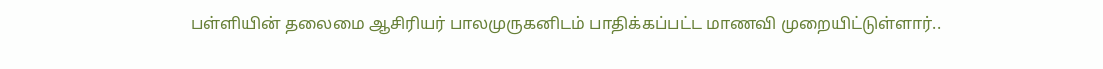பள்ளியின் தலைமை ஆசிரியர் பாலமுருகனிடம் பாதிக்கப்பட்ட மாணவி முறையிட்டுள்ளார்..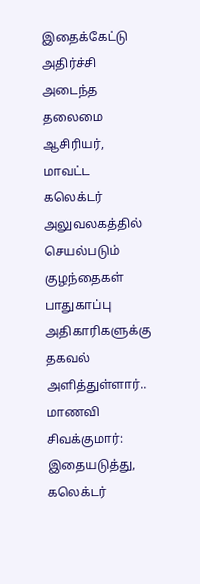இதைக்கேட்டு அதிர்ச்சி அடைந்த தலைமை ஆசிரியர், மாவட்ட கலெக்டர் அலுவலகத்தில் செயல்படும் குழந்தைகள் பாதுகாப்பு அதிகாரிகளுக்கு தகவல் அளித்துள்ளார்..
மாணவி சிவக்குமார்: இதையடுத்து, கலெக்டர்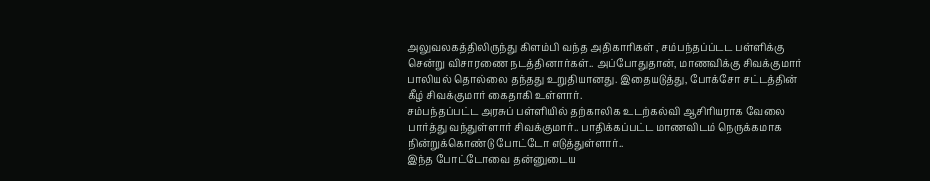அலுவலகத்திலிருந்து கிளம்பி வந்த அதிகாரிகள் , சம்பந்தப்ப்டட பள்ளிக்கு சென்று விசாரணை நடத்தினார்கள்.. அப்போதுதான், மாணவிக்கு சிவக்குமார் பாலியல் தொல்லை தந்தது உறுதியானது. இதையடுத்து, போக்சோ சட்டத்தின் கீழ் சிவக்குமார் கைதாகி உள்ளார்.
சம்பந்தப்பட்ட அரசுப் பள்ளியில் தற்காலிக உடற்கல்வி ஆசிரியராக வேலை பார்த்து வந்துள்ளார் சிவக்குமார்.. பாதிக்கப்பட்ட மாணவிடம் நெருக்கமாக நின்றுக்கொண்டு போட்டோ எடுத்துள்ளார்..
இந்த போட்டோவை தன்னுடைய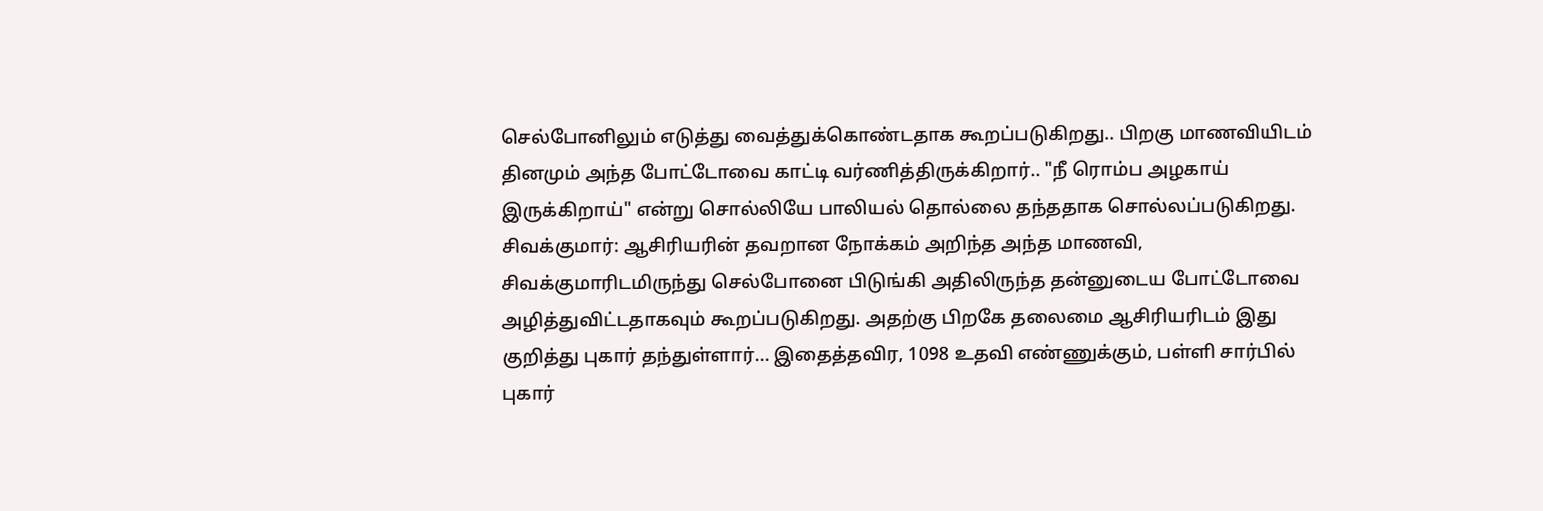செல்போனிலும் எடுத்து வைத்துக்கொண்டதாக கூறப்படுகிறது.. பிறகு மாணவியிடம் தினமும் அந்த போட்டோவை காட்டி வர்ணித்திருக்கிறார்.. "நீ ரொம்ப அழகாய் இருக்கிறாய்" என்று சொல்லியே பாலியல் தொல்லை தந்ததாக சொல்லப்படுகிறது.
சிவக்குமார்: ஆசிரியரின் தவறான நோக்கம் அறிந்த அந்த மாணவி, சிவக்குமாரிடமிருந்து செல்போனை பிடுங்கி அதிலிருந்த தன்னுடைய போட்டோவை அழித்துவிட்டதாகவும் கூறப்படுகிறது. அதற்கு பிறகே தலைமை ஆசிரியரிடம் இது குறித்து புகார் தந்துள்ளார்... இதைத்தவிர, 1098 உதவி எண்ணுக்கும், பள்ளி சார்பில் புகார்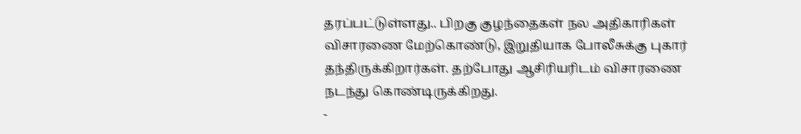தரப்பட்டுள்ளது.. பிறகு குழந்தைகள் நல அதிகாரிகள் விசாரணை மேற்கொண்டு, இறுதியாக போலீசுக்கு புகார் தந்திருக்கிறார்கள். தற்போது ஆசிரியரிடம் விசாரணை நடந்து கொண்டிருக்கிறது.
-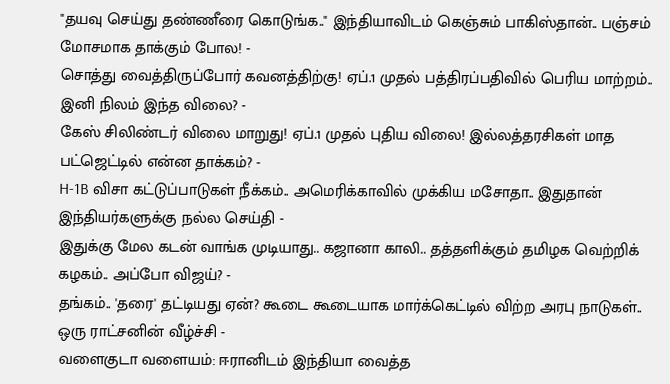"தயவு செய்து தண்ணீரை கொடுங்க.." இந்தியாவிடம் கெஞ்சும் பாகிஸ்தான்.. பஞ்சம் மோசமாக தாக்கும் போல! -
சொத்து வைத்திருப்போர் கவனத்திற்கு! ஏப்.1 முதல் பத்திரப்பதிவில் பெரிய மாற்றம்.. இனி நிலம் இந்த விலை? -
கேஸ் சிலிண்டர் விலை மாறுது! ஏப்.1 முதல் புதிய விலை! இல்லத்தரசிகள் மாத பட்ஜெட்டில் என்ன தாக்கம்? -
H-1B விசா கட்டுப்பாடுகள் நீக்கம்.. அமெரிக்காவில் முக்கிய மசோதா.. இதுதான் இந்தியர்களுக்கு நல்ல செய்தி -
இதுக்கு மேல கடன் வாங்க முடியாது.. கஜானா காலி.. தத்தளிக்கும் தமிழக வெற்றிக் கழகம்.. அப்போ விஜய்? -
தங்கம்.. 'தரை' தட்டியது ஏன்? கூடை கூடையாக மார்க்கெட்டில் விற்ற அரபு நாடுகள்.. ஒரு ராட்சனின் வீழ்ச்சி -
வளைகுடா வளையம்: ஈரானிடம் இந்தியா வைத்த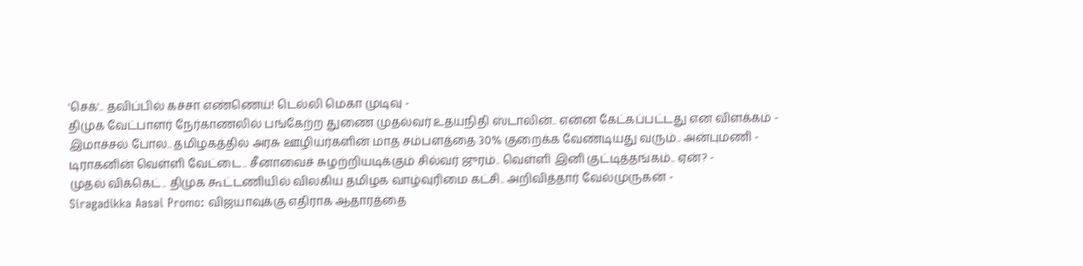'செக்'.. தவிப்பில் கச்சா எண்ணெய்! டெல்லி மெகா முடிவு -
திமுக வேட்பாளர் நேர்காணலில் பங்கேற்ற துணை முதல்வர் உதயநிதி ஸ்டாலின்.. என்ன கேட்கப்பட்டது என விளக்கம் -
இமாச்சல் போல.. தமிழகத்தில் அரசு ஊழியர்களின் மாத சம்பளத்தை 30% குறைக்க வேண்டியது வரும்.. அன்புமணி -
டிராகனின் வெள்ளி வேட்டை.. சீனாவைச் சுழற்றியடிக்கும் சில்வர் ஜுரம்.. வெள்ளி இனி குட்டித்தங்கம்.. ஏன்? -
முதல் விக்கெட்.. திமுக கூட்டணியில் விலகிய தமிழக வாழ்வுரிமை கட்சி.. அறிவித்தார் வேல்முருகன் -
Siragadikka Aasai Promo: விஜயாவுக்கு எதிராக ஆதாரத்தை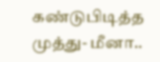கண்டுபிடித்த முத்து- மீனா..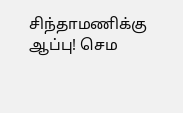சிந்தாமணிக்கு ஆப்பு! செம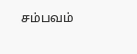சம்பவம்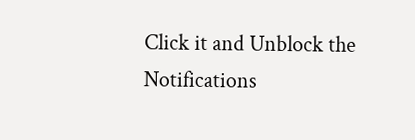Click it and Unblock the Notifications